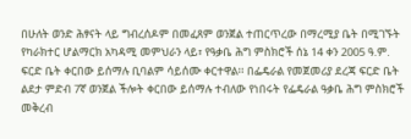በሁለት ወንድ ሕፃናት ላይ ግብረሰዶም በመፈጸም ወንጀል ተጠርጥረው በማረሚያ ቤት በሚገኙት የካራክተር ሆልማርክ አካዳሚ መምህራን ላይ፣ የዓቃቤ ሕግ ምስክሮች ሰኔ 14 ቀን 2005 ዓ.ም. ፍርድ ቤት ቀርበው ይሰማሉ ቢባልም ሳይሰሙ ቀርተዋል፡፡ በፌዴራል የመጀመሪያ ደረጃ ፍርድ ቤት ልደታ ምድብ 7ኛ ወንጀል ችሎት ቀርበው ይሰማሉ ተብለው የነበሩት የፌዴራል ዓቃቤ ሕግ ምስክሮች መቅረብ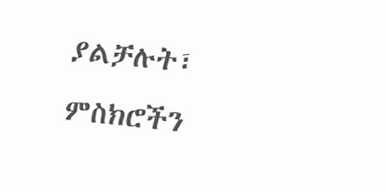ያልቻሉት፣ ምስክሮችን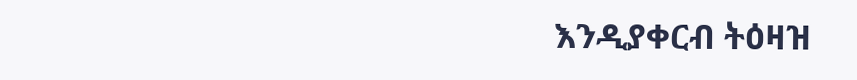እንዲያቀርብ ትዕዛዝ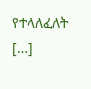የተላለፈለት […]